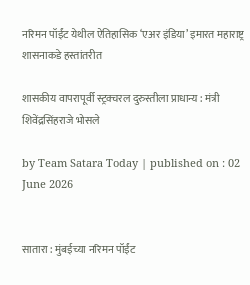नरिमन पॉईंट येथील ऐतिहासिक ‘एअर इंडिया’ इमारत महाराष्ट्र शासनाकडे हस्तांतरीत

शासकीय वापरापूर्वी स्ट्रक्चरल दुरुस्तीला प्राधान्य : मंत्री शिवेंद्रसिंहराजे भोसले

by Team Satara Today | published on : 02 June 2026


सातारा : मुंबईच्या नरिमन पॉईंट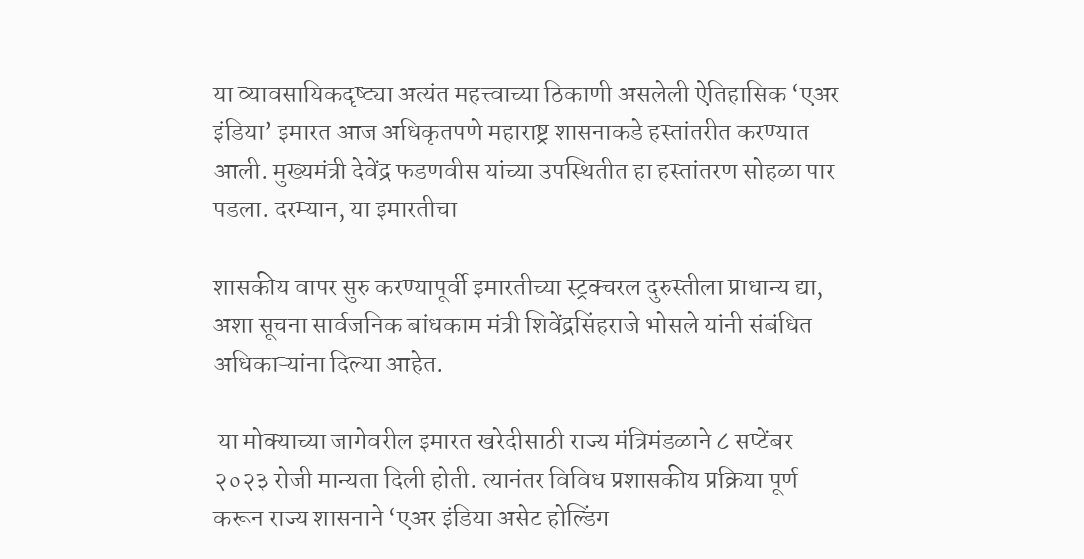या व्यावसायिकदृष्ट्या अत्यंत महत्त्वाच्या ठिकाणी असलेली ऐतिहासिक ‘एअर इंडिया’ इमारत आज अधिकृतपणे महाराष्ट्र शासनाकडे हस्तांतरीत करण्यात आली. मुख्यमंत्री देवेंद्र फडणवीस यांच्या उपस्थितीत हा हस्तांतरण सोहळा पार पडला. दरम्यान, या इमारतीचा

शासकीय वापर सुरु करण्यापूर्वी इमारतीच्या स्ट्रक्चरल दुरुस्तीला प्राधान्य द्या, अशा सूचना सार्वजनिक बांधकाम मंत्री शिवेंद्रसिंहराजे भोसले यांनी संबंधित अधिकाऱ्यांना दिल्या आहेत.

 या मोक्याच्या जागेवरील इमारत खरेदीसाठी राज्य मंत्रिमंडळाने ८ सप्टेंबर २०२३ रोजी मान्यता दिली होती. त्यानंतर विविध प्रशासकीय प्रक्रिया पूर्ण करून राज्य शासनाने ‘एअर इंडिया असेट होल्डिंग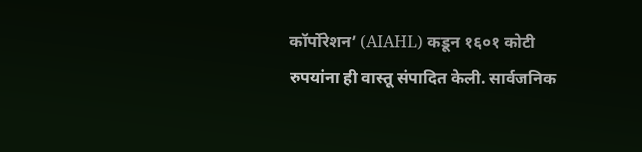कॉर्पोरेशन’ (AIAHL) कडून १६०१ कोटी रुपयांना ही वास्तू संपादित केली. सार्वजनिक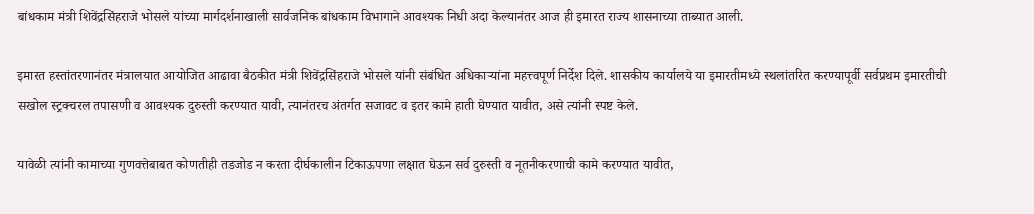बांधकाम मंत्री शिवेंद्रसिंहराजे भोसले यांच्या मार्गदर्शनाखाली सार्वजनिक बांधकाम विभागाने आवश्यक निधी अदा केल्यानंतर आज ही इमारत राज्य शासनाच्या ताब्यात आली.

इमारत हस्तांतरणानंतर मंत्रालयात आयोजित आढावा बैठकीत मंत्री शिवेंद्रसिंहराजे भोसले यांनी संबंधित अधिकाऱ्यांना महत्त्वपूर्ण निर्देश दिले. शासकीय कार्यालये या इमारतीमध्ये स्थलांतरित करण्यापूर्वी सर्वप्रथम इमारतीची सखोल स्ट्रक्चरल तपासणी व आवश्यक दुरुस्ती करण्यात यावी, त्यानंतरच अंतर्गत सजावट व इतर कामे हाती घेण्यात यावीत, असे त्यांनी स्पष्ट केले.

यावेळी त्यांनी कामाच्या गुणवत्तेबाबत कोणतीही तडजोड न करता दीर्घकालीन टिकाऊपणा लक्षात घेऊन सर्व दुरुस्ती व नूतनीकरणाची कामे करण्यात यावीत,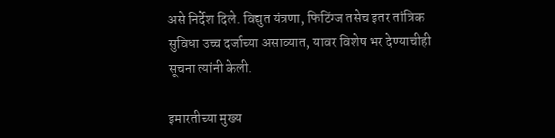असे निर्देश दिले. विद्युत यंत्रणा, फिटिंग्ज तसेच इतर तांत्रिक सुविधा उच्च दर्जाच्या असाव्यात, यावर विशेष भर देण्याचीही सूचना त्यांनी केली.

इमारतीच्या मुख्य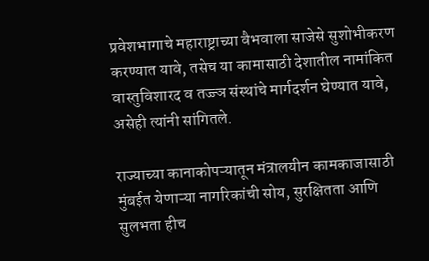प्रवेशभागाचे महाराष्ट्राच्या वैभवाला साजेसे सुशोभीकरण करण्यात यावे, तसेच या कामासाठी देशातील नामांकित वास्तुविशारद व तज्ज्ञ संस्थांचे मार्गदर्शन घेण्यात यावे, असेही त्यांनी सांगितले.

राज्याच्या कानाकोपऱ्यातून मंत्रालयीन कामकाजासाठी मुंबईत येणाऱ्या नागरिकांची सोय, सुरक्षितता आणि सुलभता हीच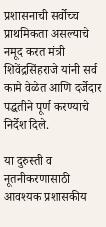प्रशासनाची सर्वोच्च प्राथमिकता असल्याचे नमूद करत मंत्री शिवेंद्रसिंहराजे यांनी सर्व कामे वेळेत आणि दर्जेदार पद्धतीने पूर्ण करण्याचे निर्देश दिले.

या दुरुस्ती व नूतनीकरणासाठी आवश्यक प्रशासकीय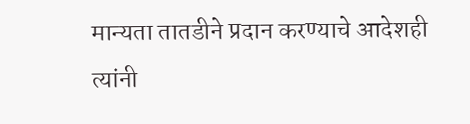मान्यता तातडीने प्रदान करण्याचे आदेशही त्यांनी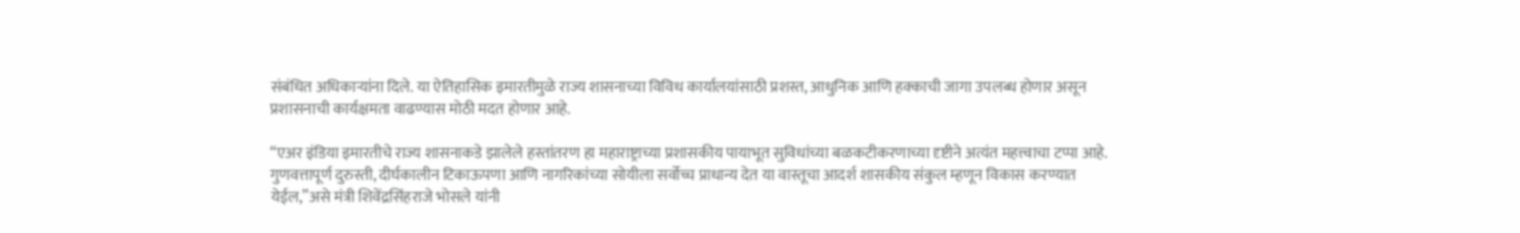संबंधित अधिकाऱ्यांना दिले. या ऐतिहासिक इमारतीमुळे राज्य शासनाच्या विविध कार्यालयांसाठी प्रशस्त, आधुनिक आणि हक्काची जागा उपलब्ध होणार असून प्रशासनाची कार्यक्षमता वाढण्यास मोठी मदत होणार आहे.

“एअर इंडिया इमारतीचे राज्य शासनाकडे झालेले हस्तांतरण हा महाराष्ट्राच्या प्रशासकीय पायाभूत सुविधांच्या बळकटीकरणाच्या दृष्टीने अत्यंत महत्त्वाचा टप्पा आहे. गुणवत्तापूर्ण दुरुस्ती, दीर्घकालीन टिकाऊपणा आणि नागरिकांच्या सोयीला सर्वोच्च प्राधान्य देत या वास्तूचा आदर्श शासकीय संकुल म्हणून विकास करण्यात येईल,”असे मंत्री शिवेंद्रसिंहराजे भोसले यांनी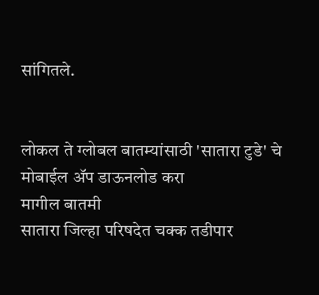सांगितले.


लोकल ते ग्लोबल बातम्यांसाठी 'सातारा टुडे' चे मोबाईल ॲप डाऊनलोड करा
मागील बातमी
सातारा जिल्हा परिषदेत चक्क तडीपार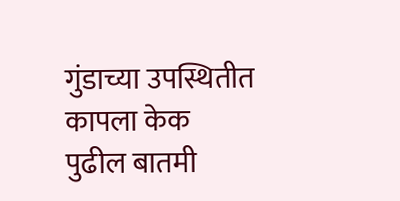गुंडाच्या उपस्थितीत कापला केक
पुढील बातमी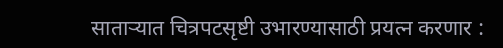सातार्‍यात चित्रपटसृष्टी उभारण्यासाठी प्रयत्न करणार :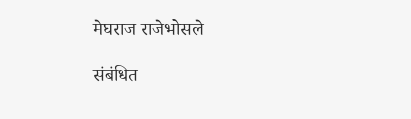मेघराज राजेभोसले

संबंधित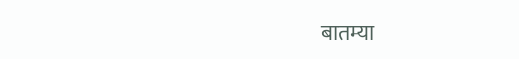बातम्या